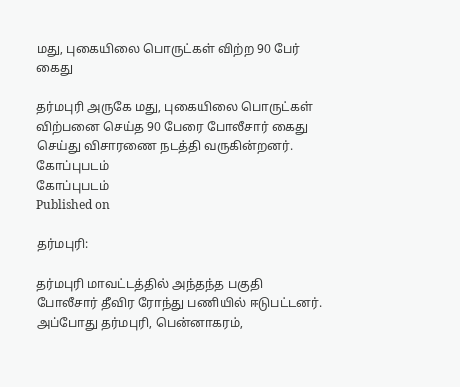மது, புகையிலை பொருட்கள் விற்ற 90 பேர் கைது

தர்மபுரி அருகே மது, புகையிலை பொருட்கள் விற்பனை செய்த 90 பேரை போலீசார் கைது செய்து விசாரணை நடத்தி வருகின்றனர்.
கோப்புபடம்
கோப்புபடம்
Published on

தர்மபுரி:

தர்மபுரி மாவட்டத்தில் அந்தந்த பகுதி போலீசார் தீவிர ரோந்து பணியில் ஈடுபட்டனர். அப்போது தர்மபுரி, பென்னாகரம்,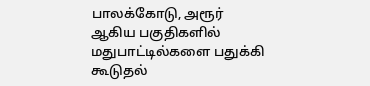பாலக்கோடு, அரூர் ஆகிய பகுதிகளில் மதுபாட்டில்களை பதுக்கி கூடுதல்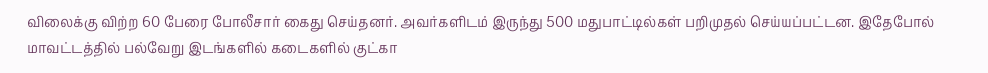விலைக்கு விற்ற 60 பேரை போலீசார் கைது செய்தனர். அவர்களிடம் இருந்து 500 மதுபாட்டில்கள் பறிமுதல் செய்யப்பட்டன. இதேபோல் மாவட்டத்தில் பல்வேறு இடங்களில் கடைகளில் குட்கா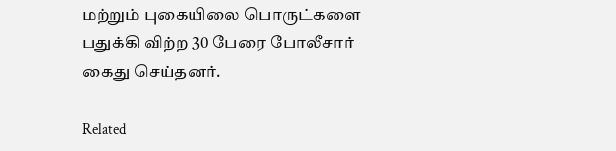மற்றும் புகையிலை பொருட்களை பதுக்கி விற்ற 30 பேரை போலீசார் கைது செய்தனர்.

Related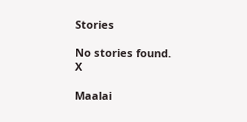Stories

No stories found.
X

Maalai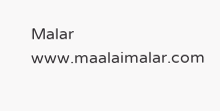Malar
www.maalaimalar.com